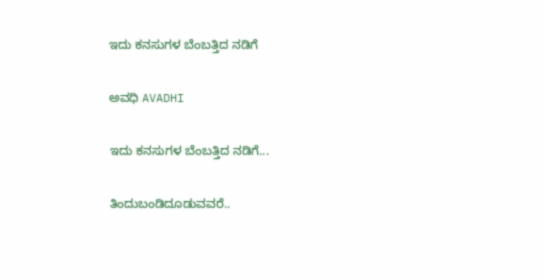ಇದು ಕನಸುಗಳ ಬೆಂಬತ್ತಿದ ನಡಿಗೆ‍

ಅವಧಿ AVADHI

ಇದು ಕನಸುಗಳ ಬೆಂಬತ್ತಿದ ನಡಿಗೆ...

ತಿಂದುಬಂಡಿ‌ದೂಡುವವರೆ..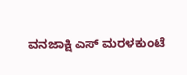ವನಜಾಕ್ಷಿ ಎಸ್‌ ಮರಳಕುಂಟೆ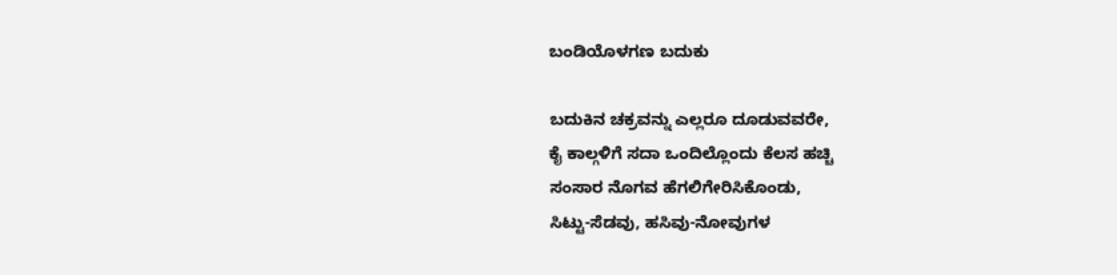ಬಂಡಿಯೊಳಗಣ ಬದುಕು

ಬದುಕಿನ ಚಕ್ರವನ್ನು ಎಲ್ಲರೂ ದೂಡುವವರೇ,
ಕೈ ಕಾಲ್ಗಳಿಗೆ ಸದಾ ಒಂದಿಲ್ಲೊಂದು ಕೆಲಸ ಹಚ್ಚಿ
ಸಂಸಾರ ನೊಗವ ಹೆಗಲಿಗೇರಿಸಿಕೊಂಡು,
ಸಿಟ್ಟು-ಸೆಡವು, ಹಸಿವು-ನೋವುಗಳ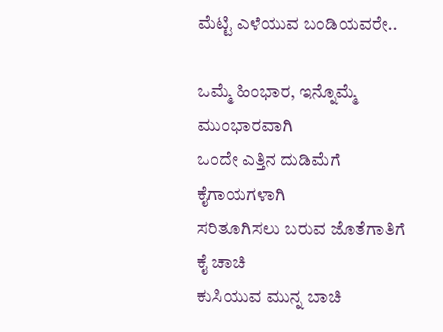ಮೆಟ್ಟಿ ಎಳೆಯುವ ಬಂಡಿಯವರೇ..

ಒಮ್ಮೆ ಹಿಂಭಾರ, ಇನ್ನೊಮ್ಮೆ ಮುಂಭಾರವಾಗಿ
ಒಂದೇ ಎತ್ತಿನ ದುಡಿಮೆಗೆ ಕೈಗಾಯಗಳಾಗಿ
ಸರಿತೂಗಿಸಲು ಬರುವ ಜೊತೆಗಾತಿಗೆ ಕೈ ಚಾಚಿ
ಕುಸಿಯುವ ಮುನ್ನ ಬಾಚಿ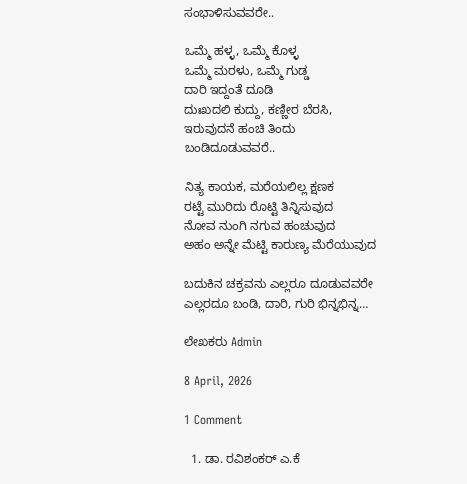ಸಂಭಾಳಿಸುವವರೇ..

ಒಮ್ಮೆ ಹಳ್ಳ, ಒಮ್ಮೆ ಕೊಳ್ಳ
ಒಮ್ಮೆ ಮರಳು, ಒಮ್ಮೆ ಗುಡ್ಡ
ದಾರಿ ಇದ್ದಂತೆ ದೂಡಿ
ದುಃಖದಲಿ ಕುದ್ದು, ಕಣ್ಣೀರ ಬೆರಸಿ,
ಇರುವುದನೆ ಹಂಚಿ ತಿಂದು
ಬಂಡಿ‌ದೂಡುವವರೆ..

ನಿತ್ಯ ಕಾಯಕ, ಮರೆಯಲಿಲ್ಲ ಕ್ಷಣಕ
ರಟ್ಟೆ ಮುರಿದು ರೊಟ್ಟಿ ತಿನ್ನಿಸುವುದ
ನೋವ ನುಂಗಿ‌ ನಗುವ ಹಂಚುವುದ
ಅಹಂ ‌ಅನ್ನೇ ಮೆಟ್ಟಿ ಕಾರುಣ್ಯ ಮೆರೆಯುವುದ

ಬದುಕಿನ ಚಕ್ರವನು ಎಲ್ಲರೂ ದೂಡುವವರೇ
ಎಲ್ಲರದೂ ಬಂಡಿ, ದಾರಿ, ಗುರಿ ಭಿನ್ನಭಿನ್ನ…

ಲೇಖಕರು Admin

8 April, 2026

1 Comment

  1. ಡಾ. ರವಿಶಂಕರ್ ಎ.ಕೆ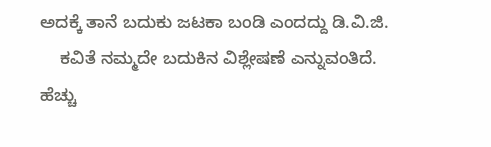ಅದಕ್ಕೆ ತಾನೆ ಬದುಕು ಜಟಕಾ ಬಂಡಿ ಎಂದದ್ದು ಡಿ.ವಿ.ಜಿ.
    ಕವಿತೆ ನಮ್ಮದೇ ಬದುಕಿನ ವಿಶ್ಲೇಷಣೆ ಎನ್ನುವಂತಿದೆ. ಹೆಚ್ಚು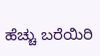ಹೆಚ್ಚು ಬರೆಯಿರಿ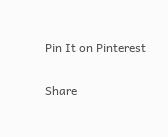Pin It on Pinterest

Share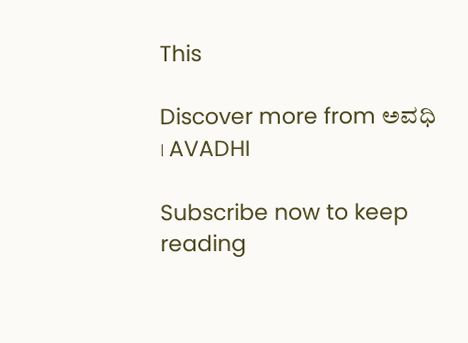This

Discover more from ಅವಧಿ । AVADHI

Subscribe now to keep reading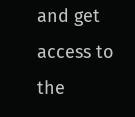and get access to the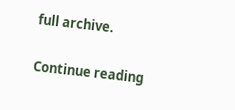full archive.

Continue reading